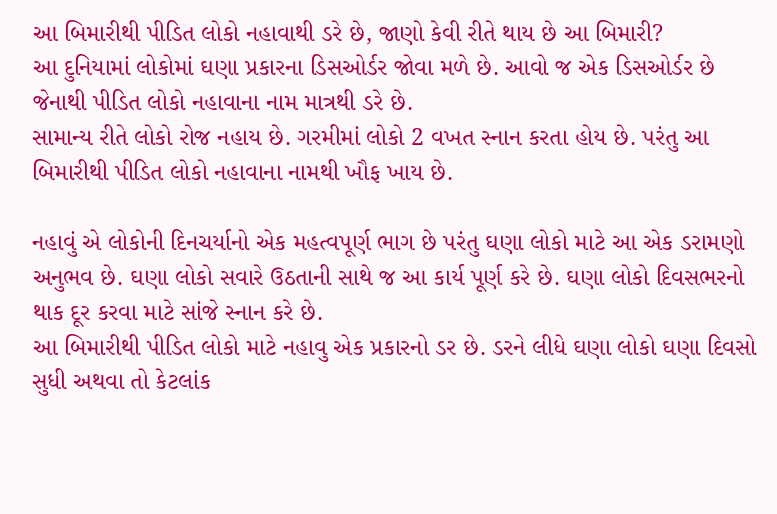આ બિમારીથી પીડિત લોકો નહાવાથી ડરે છે, જાણો કેવી રીતે થાય છે આ બિમારી?
આ દુનિયામાં લોકોમાં ઘણા પ્રકારના ડિસઓર્ડર જોવા મળે છે. આવો જ એક ડિસઓર્ડર છે જેનાથી પીડિત લોકો નહાવાના નામ માત્રથી ડરે છે.
સામાન્ય રીતે લોકો રોજ નહાય છે. ગરમીમાં લોકો 2 વખત સ્નાન કરતા હોય છે. પરંતુ આ બિમારીથી પીડિત લોકો નહાવાના નામથી ખૌફ ખાય છે.

નહાવું એ લોકોની દિનચર્યાનો એક મહત્વપૂર્ણ ભાગ છે પરંતુ ઘણા લોકો માટે આ એક ડરામણો અનુભવ છે. ઘણા લોકો સવારે ઉઠતાની સાથે જ આ કાર્ય પૂર્ણ કરે છે. ઘણા લોકો દિવસભરનો થાક દૂર કરવા માટે સાંજે સ્નાન કરે છે.
આ બિમારીથી પીડિત લોકો માટે નહાવુ એક પ્રકારનો ડર છે. ડરને લીધે ઘણા લોકો ઘણા દિવસો સુધી અથવા તો કેટલાંક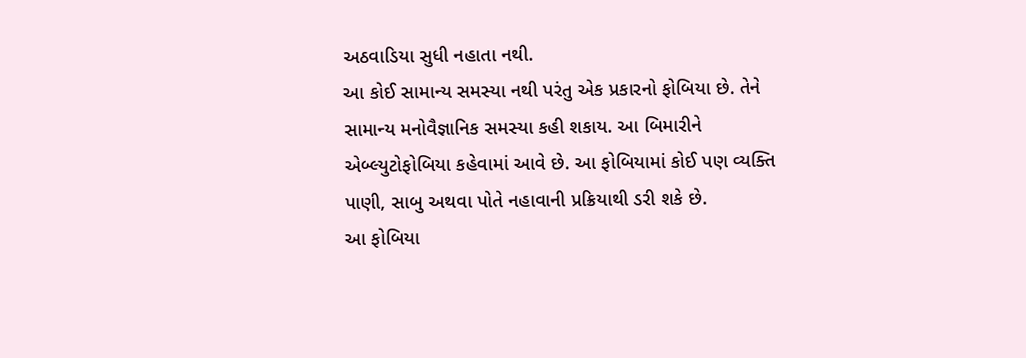અઠવાડિયા સુધી નહાતા નથી.
આ કોઈ સામાન્ય સમસ્યા નથી પરંતુ એક પ્રકારનો ફોબિયા છે. તેને સામાન્ય મનોવૈજ્ઞાનિક સમસ્યા કહી શકાય. આ બિમારીને એબ્લ્યુટોફોબિયા કહેવામાં આવે છે. આ ફોબિયામાં કોઈ પણ વ્યક્તિ પાણી, સાબુ અથવા પોતે નહાવાની પ્રક્રિયાથી ડરી શકે છે.
આ ફોબિયા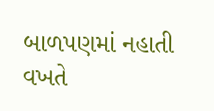બાળપણમાં નહાતી વખતે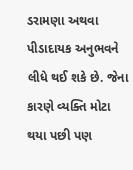ડરામણા અથવા પીડાદાયક અનુભવને લીધે થઈ શકે છે. જેના કારણે વ્યક્તિ મોટા થયા પછી પણ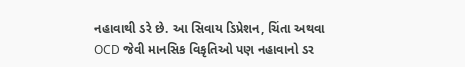નહાવાથી ડરે છે. આ સિવાય ડિપ્રેશન, ચિંતા અથવા OCD જેવી માનસિક વિકૃતિઓ પણ નહાવાનો ડર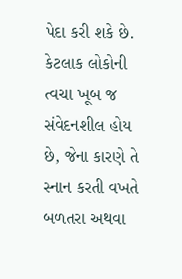પેદા કરી શકે છે.
કેટલાક લોકોની ત્વચા ખૂબ જ સંવેદનશીલ હોય છે, જેના કારણે તે સ્નાન કરતી વખતે બળતરા અથવા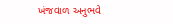ખંજવાળ અનુભવે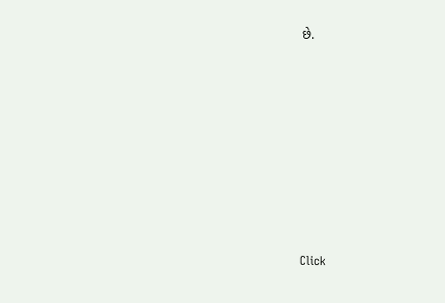છે.












Click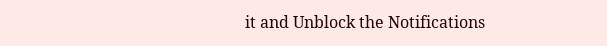it and Unblock the Notifications